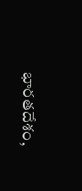భారతదేశం,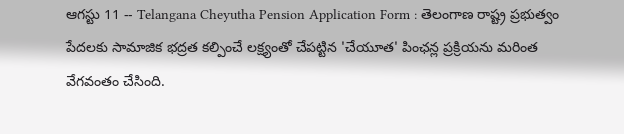ఆగస్టు 11 -- Telangana Cheyutha Pension Application Form : తెలంగాణ రాష్ట్ర ప్రభుత్వం పేదలకు సామాజిక భద్రత కల్పించే లక్ష్యంతో చేపట్టిన 'చేయూత' పింఛన్ల ప్రక్రియను మరింత వేగవంతం చేసింది.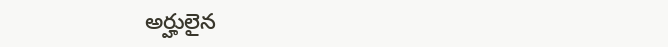అర్హులైన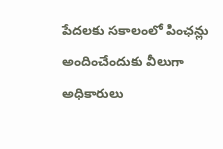పేదలకు సకాలంలో పింఛన్లు అందించేందుకు వీలుగా అధికారులు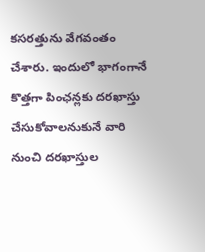కసరత్తును వేగవంతం చేశారు. ఇందులో భాగంగానే కొత్తగా పింఛన్లకు దరఖాస్తు చేసుకోవాలనుకునే వారి నుంచి దరఖాస్తుల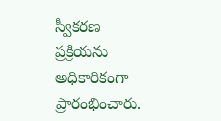స్వీకరణ ప్రక్రియను అధికారికంగా ప్రారంభించారు.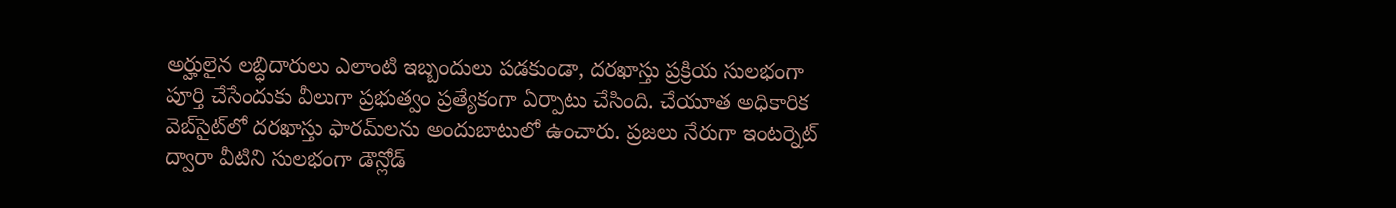అర్హులైన లబ్ధిదారులు ఎలాంటి ఇబ్బందులు పడకుండా, దరఖాస్తు ప్రక్రియ సులభంగా పూర్తి చేసేందుకు వీలుగా ప్రభుత్వం ప్రత్యేకంగా ఏర్పాటు చేసింది. చేయూత అధికారిక వెబ్‌సైట్‌లో దరఖాస్తు ఫారమ్‌లను అందుబాటులో ఉంచారు. ప్రజలు నేరుగా ఇంటర్నెట్ ద్వారా వీటిని సులభంగా డౌన్లోడ్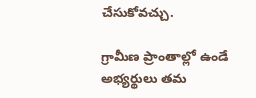చేసుకోవచ్చు.

గ్రామీణ ప్రాంతాల్లో ఉండే అభ్యర్థులు తమ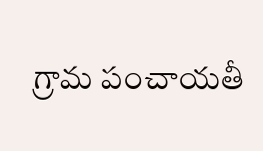గ్రామ పంచాయతీ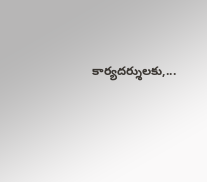కార్యదర్శులకు,...